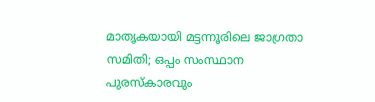മാതൃകയായി മട്ടന്നൂരിലെ ജാഗ്രതാ സമിതി; ഒപ്പം സംസ്ഥാന പുരസ്കാരവും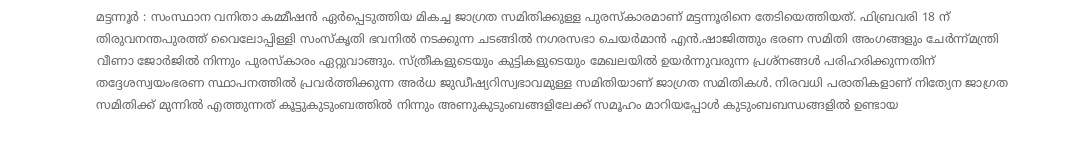മട്ടന്നൂർ : സംസ്ഥാന വനിതാ കമ്മീഷൻ ഏർപ്പെടുത്തിയ മികച്ച ജാഗ്രത സമിതിക്കുള്ള പുരസ്കാരമാണ് മട്ടന്നൂരിനെ തേടിയെത്തിയത്. ഫിബ്രവരി 18 ന് തിരുവനന്തപുരത്ത് വൈലോപ്പിള്ളി സംസ്കൃതി ഭവനിൽ നടക്കുന്ന ചടങ്ങിൽ നഗരസഭാ ചെയർമാൻ എൻ.ഷാജിത്തും ഭരണ സമിതി അംഗങ്ങളും ചേർന്ന്മന്ത്രി വീണാ ജോർജിൽ നിന്നും പുരസ്കാരം ഏറ്റുവാങ്ങും. സ്ത്രീകളുടെയും കുട്ടികളുടെയും മേഖലയിൽ ഉയർന്നുവരുന്ന പ്രശ്നങ്ങൾ പരിഹരിക്കുന്നതിന് തദ്ദേശസ്വയംഭരണ സ്ഥാപനത്തിൽ പ്രവർത്തിക്കുന്ന അർധ ജുഡീഷ്യറിസ്വഭാവമുള്ള സമിതിയാണ് ജാഗ്രത സമിതികൾ. നിരവധി പരാതികളാണ് നിത്യേന ജാഗ്രത സമിതിക്ക് മുന്നിൽ എത്തുന്നത് കൂട്ടുകുടുംബത്തിൽ നിന്നും അണുകുടുംബങ്ങളിലേക്ക് സമൂഹം മാറിയപ്പോൾ കുടുംബബന്ധങ്ങളിൽ ഉണ്ടായ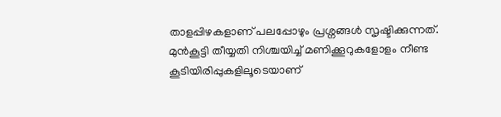താളപ്പിഴകളാണ് പലപ്പോഴും പ്രശ്നങ്ങൾ സൃഷ്ടിക്കുന്നത്. മുൻകൂട്ടി തീയ്യതി നിശ്ചയിച്ച് മണിക്കൂറുകളോളം നീണ്ട കൂടിയിരിപ്പുകളിലൂടെയാണ്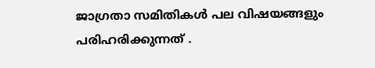ജാഗ്രതാ സമിതികൾ പല വിഷയങ്ങളും പരിഹരിക്കുന്നത് .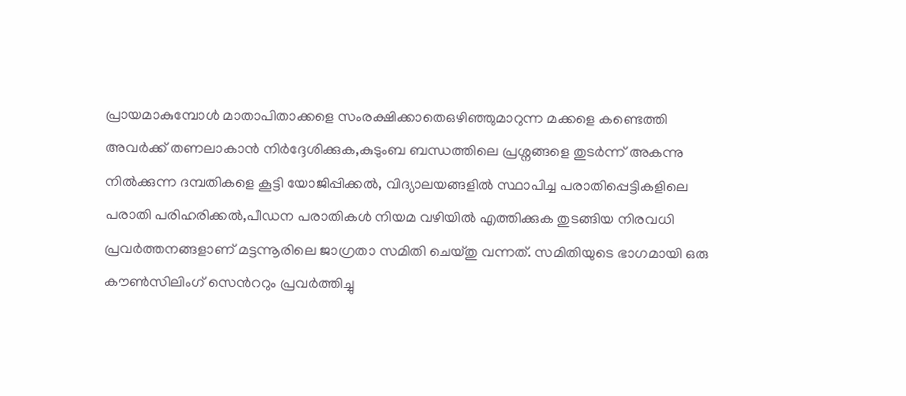പ്രായമാകുമ്പോൾ മാതാപിതാക്കളെ സംരക്ഷിക്കാതെഒഴിഞ്ഞുമാറുന്ന മക്കളെ കണ്ടെത്തി അവർക്ക് തണലാകാൻ നിർദ്ദേശിക്കുക,കുടുംബ ബന്ധത്തിലെ പ്രശ്നങ്ങളെ തുടർന്ന് അകന്നു നിൽക്കുന്ന ദമ്പതികളെ കൂട്ടി യോജിപ്പിക്കൽ, വിദ്യാലയങ്ങളിൽ സ്ഥാപിച്ച പരാതിപ്പെട്ടികളിലെ പരാതി പരിഹരിക്കൽ,പീഡന പരാതികൾ നിയമ വഴിയിൽ എത്തിക്കുക തുടങ്ങിയ നിരവധി പ്രവർത്തനങ്ങളാണ് മട്ടന്നൂരിലെ ജാഗ്രതാ സമിതി ചെയ്തു വന്നത്. സമിതിയുടെ ഭാഗമായി ഒരു കൗൺസിലിംഗ് സെൻററും പ്രവർത്തിച്ചു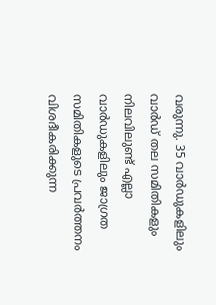വരുന്നു. 35 വാർഡുകളിലും വാർഡ് തല സമിതികളും നിലവിലുണ്ട് എല്ലാ വാർഡുകളിലും ജാഗ്രത സമിതികളുടെ പ്രവർത്തനം വിശദീകരിക്കുന്ന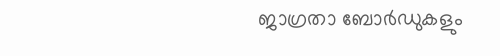ജാഗ്രതാ ബോർഡുകളും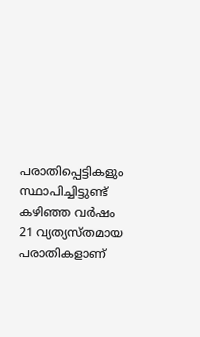പരാതിപ്പെട്ടികളും സ്ഥാപിച്ചിട്ടുണ്ട് കഴിഞ്ഞ വർഷം 21 വ്യത്യസ്തമായ പരാതികളാണ്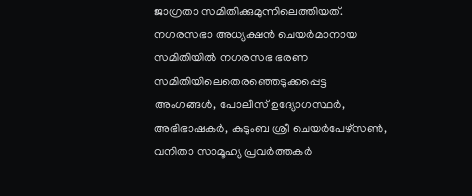ജാഗ്രതാ സമിതിക്കുമുന്നിലെത്തിയത്. നഗരസഭാ അധ്യക്ഷൻ ചെയർമാനായ സമിതിയിൽ നഗരസഭ ഭരണ സമിതിയിലെതെരഞ്ഞെടുക്കപ്പെട്ട അംഗങ്ങൾ, പോലീസ് ഉദ്യോഗസ്ഥർ, അഭിഭാഷകർ, കുടുംബ ശ്രീ ചെയർപേഴ്സൺ, വനിതാ സാമൂഹ്യ പ്രവർത്തകർ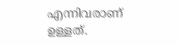എന്നിവരാണ് ഉള്ളത്.